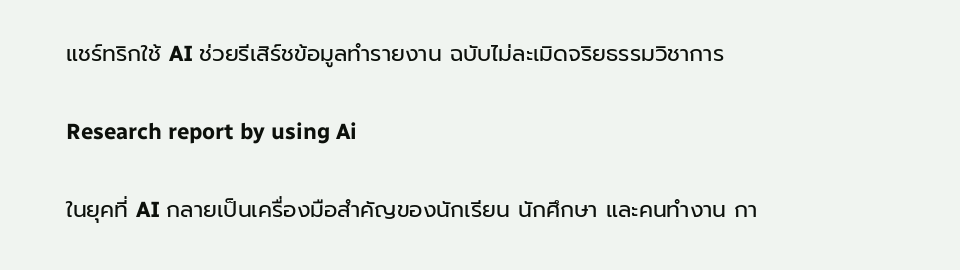แชร์ทริกใช้ AI ช่วยรีเสิร์ชข้อมูลทำรายงาน ฉบับไม่ละเมิดจริยธรรมวิชาการ

Research report by using Ai

ในยุคที่ AI กลายเป็นเครื่องมือสำคัญของนักเรียน นักศึกษา และคนทำงาน กา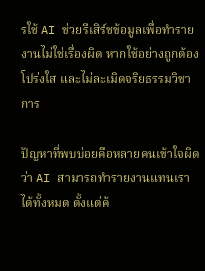รใช้ AI ช่วยรีเสิร์ชข้อมูลเพื่อทำรายงานไม่ใช่เรื่องผิด หากใช้อย่างถูกต้อง โปร่งใส และไม่ละเมิดจริยธรรมวิชาการ

ปัญหาที่พบบ่อยคือหลายคนเข้าใจผิดว่า AI สามารถทำรายงานแทนเราได้ทั้งหมด ตั้งแต่ค้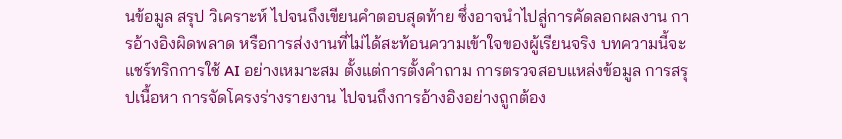นข้อมูล สรุป วิเคราะห์ ไปจนถึงเขียนคำตอบสุดท้าย ซึ่งอาจนำไปสู่การคัดลอกผลงาน การอ้างอิงผิดพลาด หรือการส่งงานที่ไม่ได้สะท้อนความเข้าใจของผู้เรียนจริง บทความนี้จะแชร์ทริกการใช้ AI อย่างเหมาะสม ตั้งแต่การตั้งคำถาม การตรวจสอบแหล่งข้อมูล การสรุปเนื้อหา การจัดโครงร่างรายงาน ไปจนถึงการอ้างอิงอย่างถูกต้อง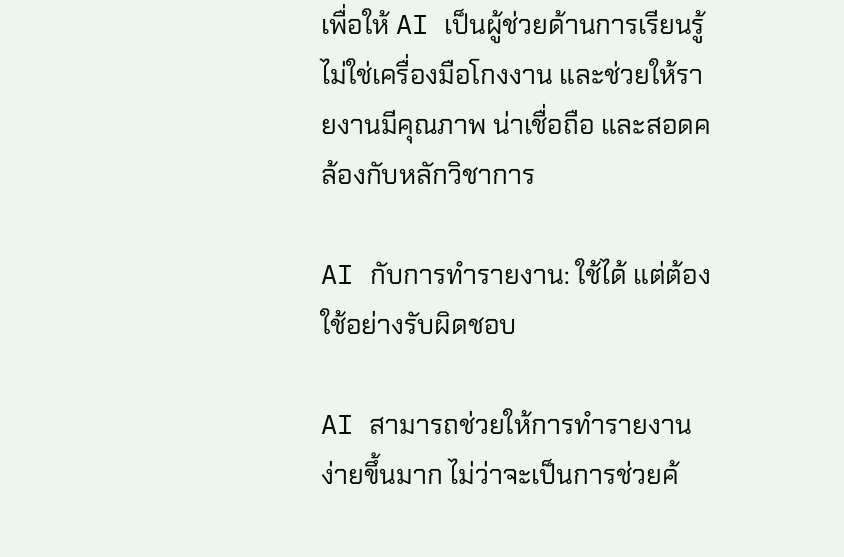เพื่อให้ AI เป็นผู้ช่วยด้านการเรียนรู้ ไม่ใช่เครื่องมือโกงงาน และช่วยให้รายงานมีคุณภาพ น่าเชื่อถือ และสอดคล้องกับหลักวิชาการ

AI กับการทำรายงาน: ใช้ได้ แต่ต้องใช้อย่างรับผิดชอบ

AI สามารถช่วยให้การทำรายงานง่ายขึ้นมาก ไม่ว่าจะเป็นการช่วยค้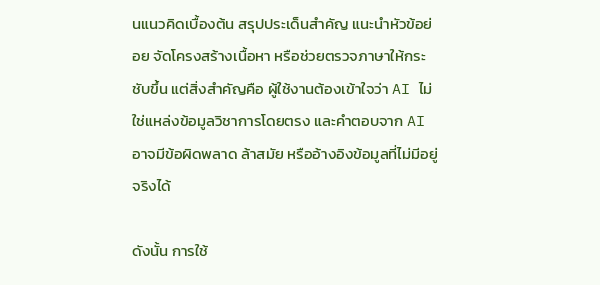นแนวคิดเบื้องต้น สรุปประเด็นสำคัญ แนะนำหัวข้อย่อย จัดโครงสร้างเนื้อหา หรือช่วยตรวจภาษาให้กระชับขึ้น แต่สิ่งสำคัญคือ ผู้ใช้งานต้องเข้าใจว่า AI ไม่ใช่แหล่งข้อมูลวิชาการโดยตรง และคำตอบจาก AI อาจมีข้อผิดพลาด ล้าสมัย หรืออ้างอิงข้อมูลที่ไม่มีอยู่จริงได้

ดังนั้น การใช้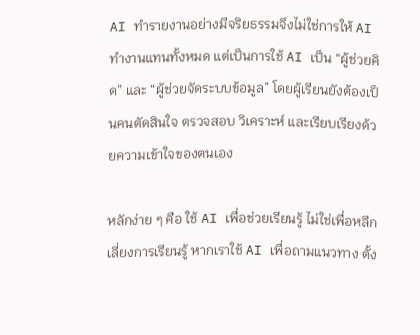AI ทำรายงานอย่างมีจริยธรรมจึงไม่ใช่การให้ AI ทำงานแทนทั้งหมด แต่เป็นการใช้ AI เป็น “ผู้ช่วยคิด” และ “ผู้ช่วยจัดระบบข้อมูล” โดยผู้เรียนยังต้องเป็นคนตัดสินใจ ตรวจสอบ วิเคราะห์ และเรียบเรียงด้วยความเข้าใจของตนเอง

หลักง่าย ๆ คือ ใช้ AI เพื่อช่วยเรียนรู้ ไม่ใช่เพื่อหลีกเลี่ยงการเรียนรู้ หากเราใช้ AI เพื่อถามแนวทาง ตั้ง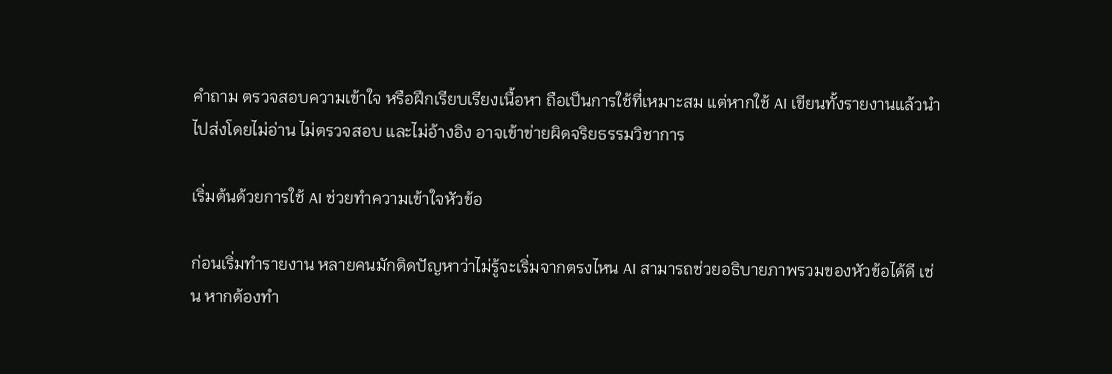คำถาม ตรวจสอบความเข้าใจ หรือฝึกเรียบเรียงเนื้อหา ถือเป็นการใช้ที่เหมาะสม แต่หากใช้ AI เขียนทั้งรายงานแล้วนำไปส่งโดยไม่อ่าน ไม่ตรวจสอบ และไม่อ้างอิง อาจเข้าข่ายผิดจริยธรรมวิชาการ

เริ่มต้นด้วยการใช้ AI ช่วยทำความเข้าใจหัวข้อ

ก่อนเริ่มทำรายงาน หลายคนมักติดปัญหาว่าไม่รู้จะเริ่มจากตรงไหน AI สามารถช่วยอธิบายภาพรวมของหัวข้อได้ดี เช่น หากต้องทำ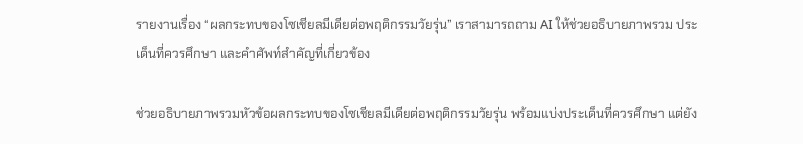รายงานเรื่อง “ผลกระทบของโซเชียลมีเดียต่อพฤติกรรมวัยรุ่น” เราสามารถถาม AI ให้ช่วยอธิบายภาพรวม ประเด็นที่ควรศึกษา และคำศัพท์สำคัญที่เกี่ยวข้อง

ช่วยอธิบายภาพรวมหัวข้อผลกระทบของโซเชียลมีเดียต่อพฤติกรรมวัยรุ่น พร้อมแบ่งประเด็นที่ควรศึกษา แต่ยัง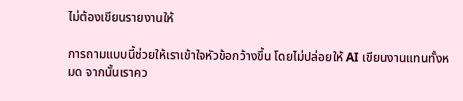ไม่ต้องเขียนรายงานให้

การถามแบบนี้ช่วยให้เราเข้าใจหัวข้อกว้างขึ้น โดยไม่ปล่อยให้ AI เขียนงานแทนทั้งหมด จากนั้นเราคว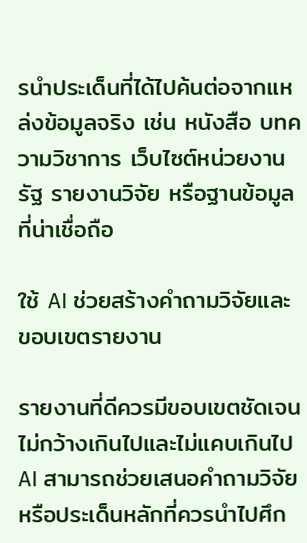รนำประเด็นที่ได้ไปค้นต่อจากแหล่งข้อมูลจริง เช่น หนังสือ บทความวิชาการ เว็บไซต์หน่วยงานรัฐ รายงานวิจัย หรือฐานข้อมูลที่น่าเชื่อถือ

ใช้ AI ช่วยสร้างคำถามวิจัยและขอบเขตรายงาน

รายงานที่ดีควรมีขอบเขตชัดเจน ไม่กว้างเกินไปและไม่แคบเกินไป AI สามารถช่วยเสนอคำถามวิจัยหรือประเด็นหลักที่ควรนำไปศึก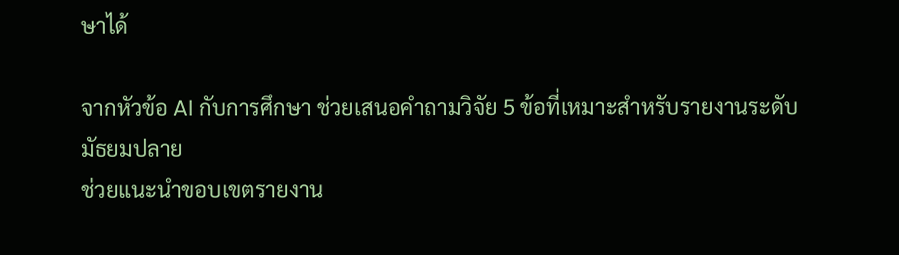ษาได้

จากหัวข้อ AI กับการศึกษา ช่วยเสนอคำถามวิจัย 5 ข้อที่เหมาะสำหรับรายงานระดับมัธยมปลาย
ช่วยแนะนำขอบเขตรายงาน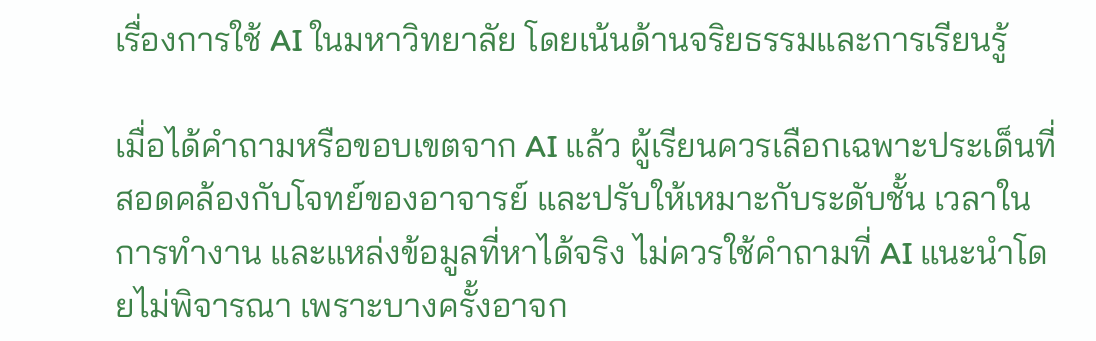เรื่องการใช้ AI ในมหาวิทยาลัย โดยเน้นด้านจริยธรรมและการเรียนรู้

เมื่อได้คำถามหรือขอบเขตจาก AI แล้ว ผู้เรียนควรเลือกเฉพาะประเด็นที่สอดคล้องกับโจทย์ของอาจารย์ และปรับให้เหมาะกับระดับชั้น เวลาในการทำงาน และแหล่งข้อมูลที่หาได้จริง ไม่ควรใช้คำถามที่ AI แนะนำโดยไม่พิจารณา เพราะบางครั้งอาจก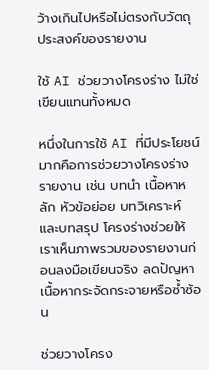ว้างเกินไปหรือไม่ตรงกับวัตถุประสงค์ของรายงาน

ใช้ AI ช่วยวางโครงร่าง ไม่ใช่เขียนแทนทั้งหมด

หนึ่งในการใช้ AI ที่มีประโยชน์มากคือการช่วยวางโครงร่างรายงาน เช่น บทนำ เนื้อหาหลัก หัวข้อย่อย บทวิเคราะห์ และบทสรุป โครงร่างช่วยให้เราเห็นภาพรวมของรายงานก่อนลงมือเขียนจริง ลดปัญหาเนื้อหากระจัดกระจายหรือซ้ำซ้อน

ช่วยวางโครง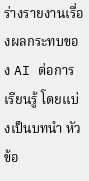ร่างรายงานเรื่องผลกระทบของ AI ต่อการเรียนรู้ โดยแบ่งเป็นบทนำ หัวข้อ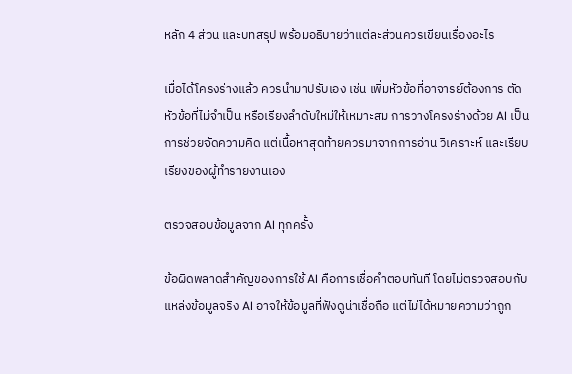หลัก 4 ส่วน และบทสรุป พร้อมอธิบายว่าแต่ละส่วนควรเขียนเรื่องอะไร

เมื่อได้โครงร่างแล้ว ควรนำมาปรับเอง เช่น เพิ่มหัวข้อที่อาจารย์ต้องการ ตัดหัวข้อที่ไม่จำเป็น หรือเรียงลำดับใหม่ให้เหมาะสม การวางโครงร่างด้วย AI เป็นการช่วยจัดความคิด แต่เนื้อหาสุดท้ายควรมาจากการอ่าน วิเคราะห์ และเรียบเรียงของผู้ทำรายงานเอง

ตรวจสอบข้อมูลจาก AI ทุกครั้ง

ข้อผิดพลาดสำคัญของการใช้ AI คือการเชื่อคำตอบทันที โดยไม่ตรวจสอบกับแหล่งข้อมูลจริง AI อาจให้ข้อมูลที่ฟังดูน่าเชื่อถือ แต่ไม่ได้หมายความว่าถูก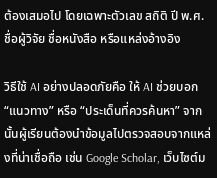ต้องเสมอไป โดยเฉพาะตัวเลข สถิติ ปี พ.ศ. ชื่อผู้วิจัย ชื่อหนังสือ หรือแหล่งอ้างอิง

วิธีใช้ AI อย่างปลอดภัยคือ ให้ AI ช่วยบอก “แนวทาง” หรือ “ประเด็นที่ควรค้นหา” จากนั้นผู้เรียนต้องนำข้อมูลไปตรวจสอบจากแหล่งที่น่าเชื่อถือ เช่น Google Scholar, เว็บไซต์ม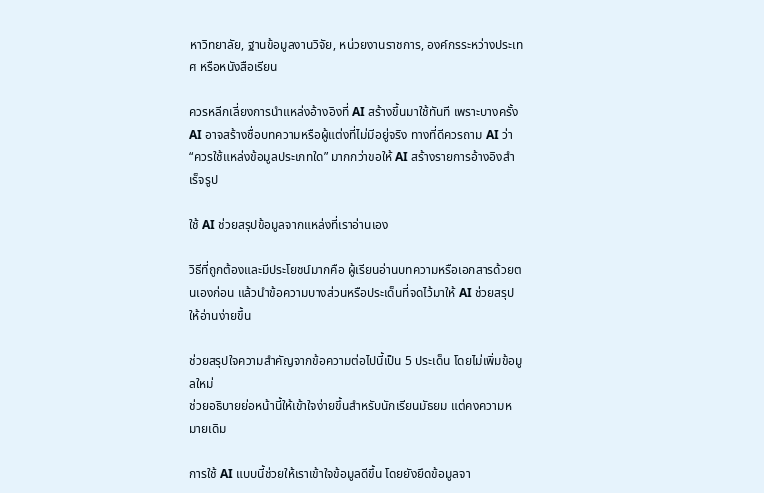หาวิทยาลัย, ฐานข้อมูลงานวิจัย, หน่วยงานราชการ, องค์กรระหว่างประเทศ หรือหนังสือเรียน

ควรหลีกเลี่ยงการนำแหล่งอ้างอิงที่ AI สร้างขึ้นมาใช้ทันที เพราะบางครั้ง AI อาจสร้างชื่อบทความหรือผู้แต่งที่ไม่มีอยู่จริง ทางที่ดีควรถาม AI ว่า “ควรใช้แหล่งข้อมูลประเภทใด” มากกว่าขอให้ AI สร้างรายการอ้างอิงสำเร็จรูป

ใช้ AI ช่วยสรุปข้อมูลจากแหล่งที่เราอ่านเอง

วิธีที่ถูกต้องและมีประโยชน์มากคือ ผู้เรียนอ่านบทความหรือเอกสารด้วยตนเองก่อน แล้วนำข้อความบางส่วนหรือประเด็นที่จดไว้มาให้ AI ช่วยสรุปให้อ่านง่ายขึ้น

ช่วยสรุปใจความสำคัญจากข้อความต่อไปนี้เป็น 5 ประเด็น โดยไม่เพิ่มข้อมูลใหม่
ช่วยอธิบายย่อหน้านี้ให้เข้าใจง่ายขึ้นสำหรับนักเรียนมัธยม แต่คงความหมายเดิม

การใช้ AI แบบนี้ช่วยให้เราเข้าใจข้อมูลดีขึ้น โดยยังยึดข้อมูลจา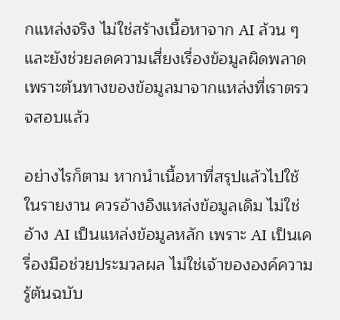กแหล่งจริง ไม่ใช่สร้างเนื้อหาจาก AI ล้วน ๆ และยังช่วยลดความเสี่ยงเรื่องข้อมูลผิดพลาด เพราะต้นทางของข้อมูลมาจากแหล่งที่เราตรวจสอบแล้ว

อย่างไรก็ตาม หากนำเนื้อหาที่สรุปแล้วไปใช้ในรายงาน ควรอ้างอิงแหล่งข้อมูลเดิม ไม่ใช่อ้าง AI เป็นแหล่งข้อมูลหลัก เพราะ AI เป็นเครื่องมือช่วยประมวลผล ไม่ใช่เจ้าขององค์ความรู้ต้นฉบับ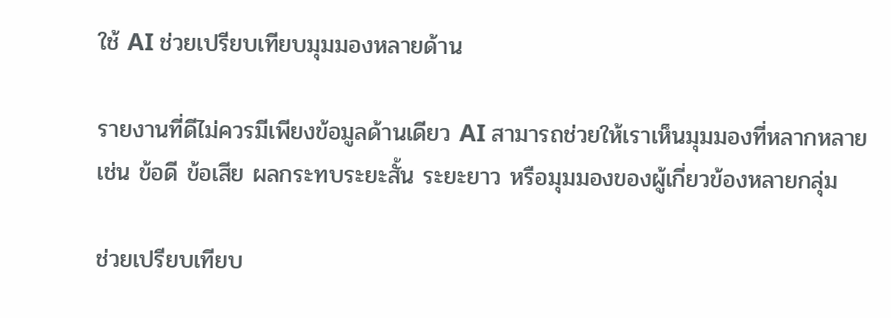ใช้ AI ช่วยเปรียบเทียบมุมมองหลายด้าน

รายงานที่ดีไม่ควรมีเพียงข้อมูลด้านเดียว AI สามารถช่วยให้เราเห็นมุมมองที่หลากหลาย เช่น ข้อดี ข้อเสีย ผลกระทบระยะสั้น ระยะยาว หรือมุมมองของผู้เกี่ยวข้องหลายกลุ่ม

ช่วยเปรียบเทียบ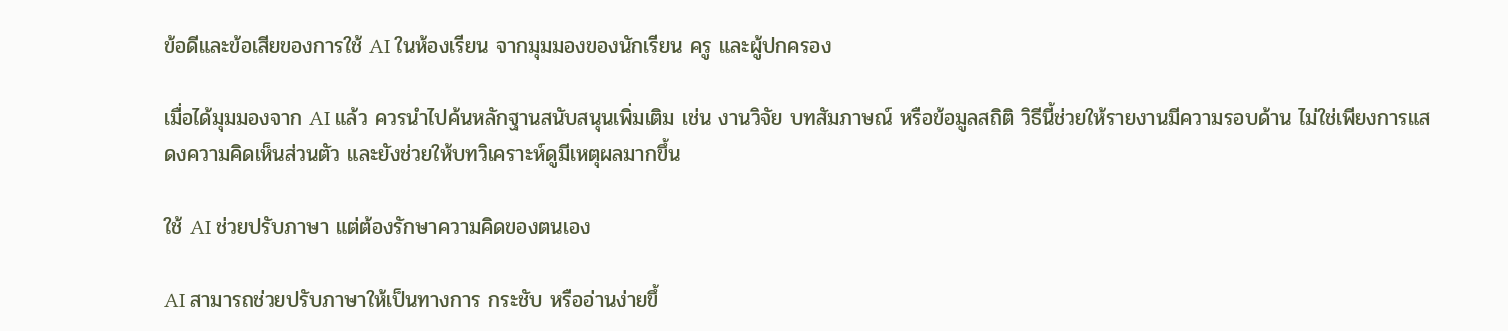ข้อดีและข้อเสียของการใช้ AI ในห้องเรียน จากมุมมองของนักเรียน ครู และผู้ปกครอง

เมื่อได้มุมมองจาก AI แล้ว ควรนำไปค้นหลักฐานสนับสนุนเพิ่มเติม เช่น งานวิจัย บทสัมภาษณ์ หรือข้อมูลสถิติ วิธีนี้ช่วยให้รายงานมีความรอบด้าน ไม่ใช่เพียงการแสดงความคิดเห็นส่วนตัว และยังช่วยให้บทวิเคราะห์ดูมีเหตุผลมากขึ้น

ใช้ AI ช่วยปรับภาษา แต่ต้องรักษาความคิดของตนเอง

AI สามารถช่วยปรับภาษาให้เป็นทางการ กระชับ หรืออ่านง่ายขึ้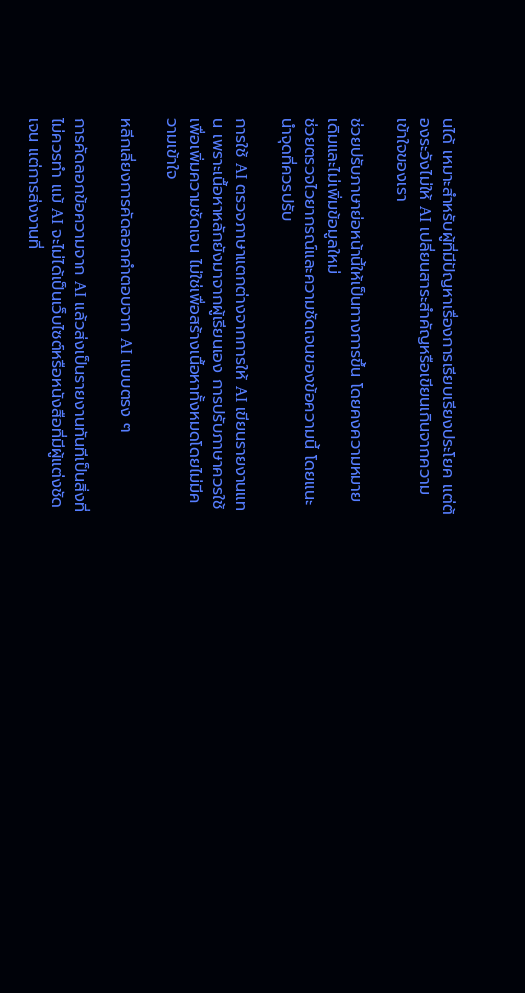นได้ เหมาะสำหรับผู้ที่มีปัญหาเรื่องการเรียบเรียงประโยค แต่ต้องระวังไม่ให้ AI เปลี่ยนสาระสำคัญหรือเขียนเกินจากความเข้าใจของเรา

ช่วยปรับภาษาย่อหน้านี้ให้เป็นทางการขึ้น โดยคงความหมายเดิมและไม่เพิ่มข้อมูลใหม่
ช่วยตรวจไวยากรณ์และความชัดเจนของข้อความนี้ โดยแนะนำจุดที่ควรปรับ

การใช้ AI ตรวจภาษาแตกต่างจากการให้ AI เขียนรายงานแทน เพราะเนื้อหาหลักยังมาจากผู้เรียนเอง การปรับภาษาควรใช้เพื่อเพิ่มความชัดเจน ไม่ใช่เพื่อสร้างเนื้อหาทั้งหมดโดยไม่มีความเข้าใจ

หลีกเลี่ยงการคัดลอกคำตอบจาก AI แบบตรง ๆ

การคัดลอกข้อความจาก AI แล้วส่งเป็นรายงานทันทีเป็นสิ่งที่ไม่ควรทำ แม้ AI จะไม่ได้เป็นเว็บไซต์หรือหนังสือที่มีผู้แต่งชัดเจน แต่การส่งงานที่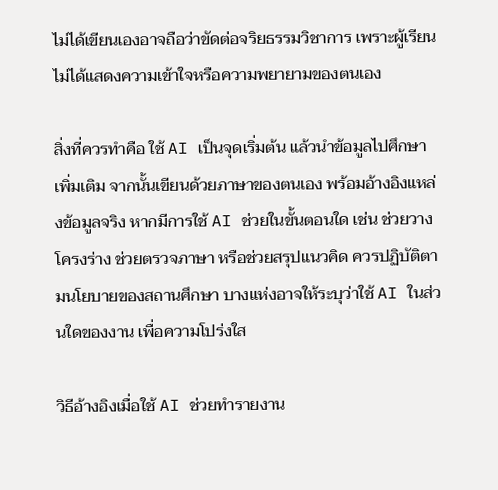ไม่ได้เขียนเองอาจถือว่าขัดต่อจริยธรรมวิชาการ เพราะผู้เรียนไม่ได้แสดงความเข้าใจหรือความพยายามของตนเอง

สิ่งที่ควรทำคือ ใช้ AI เป็นจุดเริ่มต้น แล้วนำข้อมูลไปศึกษาเพิ่มเติม จากนั้นเขียนด้วยภาษาของตนเอง พร้อมอ้างอิงแหล่งข้อมูลจริง หากมีการใช้ AI ช่วยในขั้นตอนใด เช่น ช่วยวางโครงร่าง ช่วยตรวจภาษา หรือช่วยสรุปแนวคิด ควรปฏิบัติตามนโยบายของสถานศึกษา บางแห่งอาจให้ระบุว่าใช้ AI ในส่วนใดของงาน เพื่อความโปร่งใส

วิธีอ้างอิงเมื่อใช้ AI ช่วยทำรายงาน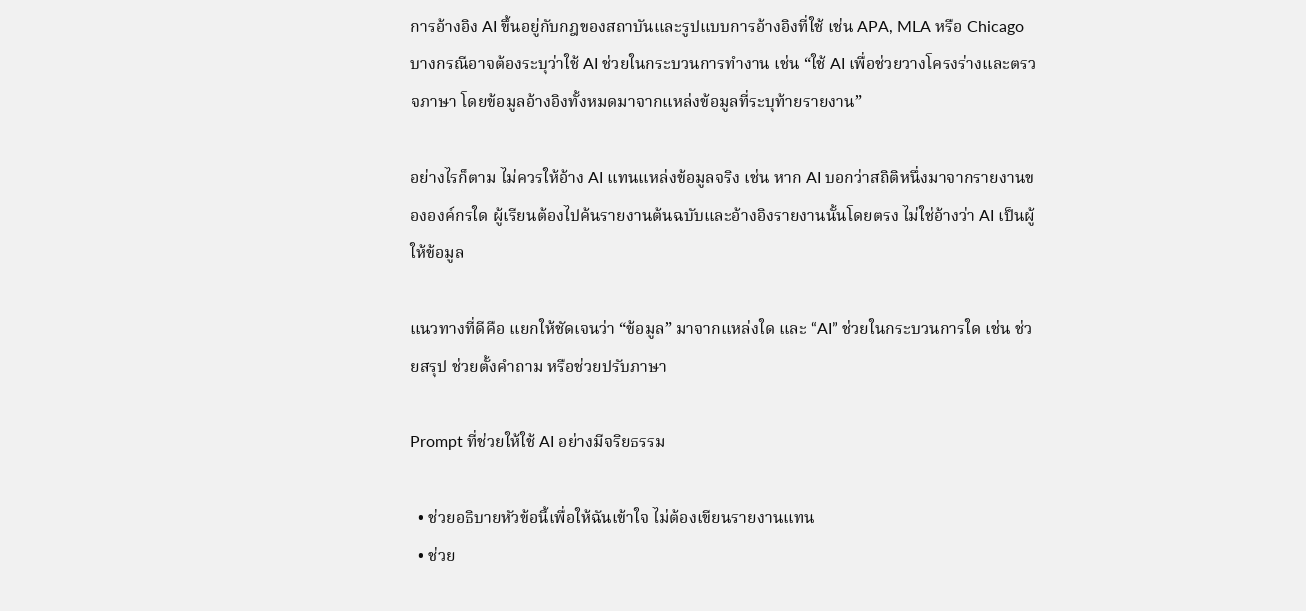การอ้างอิง AI ขึ้นอยู่กับกฎของสถาบันและรูปแบบการอ้างอิงที่ใช้ เช่น APA, MLA หรือ Chicago บางกรณีอาจต้องระบุว่าใช้ AI ช่วยในกระบวนการทำงาน เช่น “ใช้ AI เพื่อช่วยวางโครงร่างและตรวจภาษา โดยข้อมูลอ้างอิงทั้งหมดมาจากแหล่งข้อมูลที่ระบุท้ายรายงาน”

อย่างไรก็ตาม ไม่ควรให้อ้าง AI แทนแหล่งข้อมูลจริง เช่น หาก AI บอกว่าสถิติหนึ่งมาจากรายงานขององค์กรใด ผู้เรียนต้องไปค้นรายงานต้นฉบับและอ้างอิงรายงานนั้นโดยตรง ไม่ใช่อ้างว่า AI เป็นผู้ให้ข้อมูล

แนวทางที่ดีคือ แยกให้ชัดเจนว่า “ข้อมูล” มาจากแหล่งใด และ “AI” ช่วยในกระบวนการใด เช่น ช่วยสรุป ช่วยตั้งคำถาม หรือช่วยปรับภาษา

Prompt ที่ช่วยให้ใช้ AI อย่างมีจริยธรรม

  • ช่วยอธิบายหัวข้อนี้เพื่อให้ฉันเข้าใจ ไม่ต้องเขียนรายงานแทน
  • ช่วย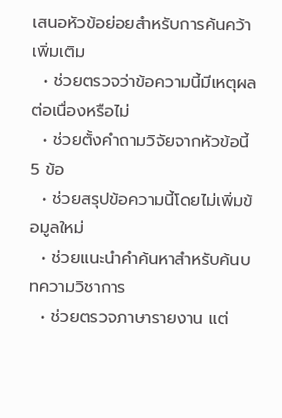เสนอหัวข้อย่อยสำหรับการค้นคว้าเพิ่มเติม
  • ช่วยตรวจว่าข้อความนี้มีเหตุผลต่อเนื่องหรือไม่
  • ช่วยตั้งคำถามวิจัยจากหัวข้อนี้ 5 ข้อ
  • ช่วยสรุปข้อความนี้โดยไม่เพิ่มข้อมูลใหม่
  • ช่วยแนะนำคำค้นหาสำหรับค้นบทความวิชาการ
  • ช่วยตรวจภาษารายงาน แต่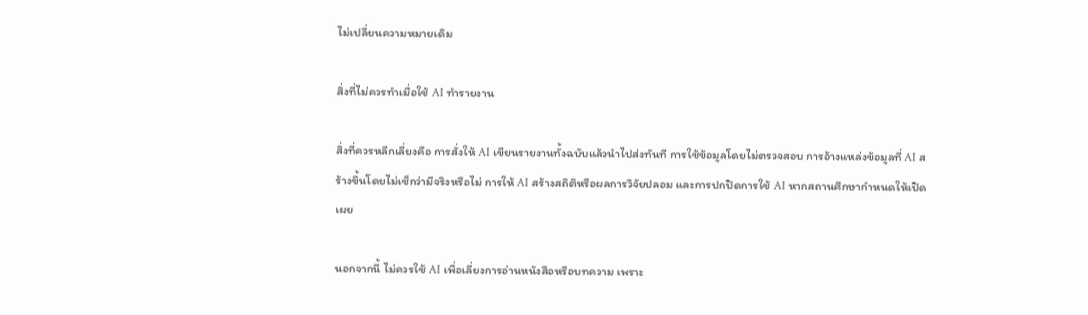ไม่เปลี่ยนความหมายเดิม

สิ่งที่ไม่ควรทำเมื่อใช้ AI ทำรายงาน

สิ่งที่ควรหลีกเลี่ยงคือ การสั่งให้ AI เขียนรายงานทั้งฉบับแล้วนำไปส่งทันที การใช้ข้อมูลโดยไม่ตรวจสอบ การอ้างแหล่งข้อมูลที่ AI สร้างขึ้นโดยไม่เช็กว่ามีจริงหรือไม่ การให้ AI สร้างสถิติหรือผลการวิจัยปลอม และการปกปิดการใช้ AI หากสถานศึกษากำหนดให้เปิดเผย

นอกจากนี้ ไม่ควรใช้ AI เพื่อเลี่ยงการอ่านหนังสือหรือบทความ เพราะ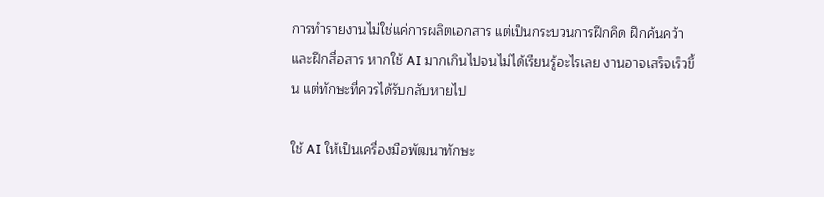การทำรายงานไม่ใช่แค่การผลิตเอกสาร แต่เป็นกระบวนการฝึกคิด ฝึกค้นคว้า และฝึกสื่อสาร หากใช้ AI มากเกินไปจนไม่ได้เรียนรู้อะไรเลย งานอาจเสร็จเร็วขึ้น แต่ทักษะที่ควรได้รับกลับหายไป

ใช้ AI ให้เป็นเครื่องมือพัฒนาทักษะ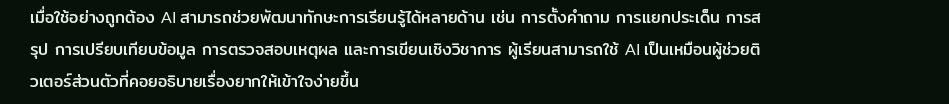เมื่อใช้อย่างถูกต้อง AI สามารถช่วยพัฒนาทักษะการเรียนรู้ได้หลายด้าน เช่น การตั้งคำถาม การแยกประเด็น การสรุป การเปรียบเทียบข้อมูล การตรวจสอบเหตุผล และการเขียนเชิงวิชาการ ผู้เรียนสามารถใช้ AI เป็นเหมือนผู้ช่วยติวเตอร์ส่วนตัวที่คอยอธิบายเรื่องยากให้เข้าใจง่ายขึ้น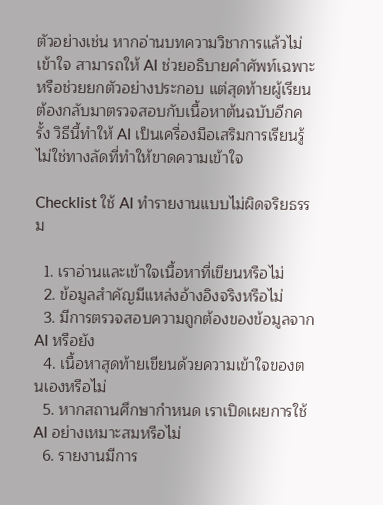ตัวอย่างเช่น หากอ่านบทความวิชาการแล้วไม่เข้าใจ สามารถให้ AI ช่วยอธิบายคำศัพท์เฉพาะ หรือช่วยยกตัวอย่างประกอบ แต่สุดท้ายผู้เรียนต้องกลับมาตรวจสอบกับเนื้อหาต้นฉบับอีกครั้ง วิธีนี้ทำให้ AI เป็นเครื่องมือเสริมการเรียนรู้ ไม่ใช่ทางลัดที่ทำให้ขาดความเข้าใจ

Checklist ใช้ AI ทำรายงานแบบไม่ผิดจริยธรรม

  1. เราอ่านและเข้าใจเนื้อหาที่เขียนหรือไม่
  2. ข้อมูลสำคัญมีแหล่งอ้างอิงจริงหรือไม่
  3. มีการตรวจสอบความถูกต้องของข้อมูลจาก AI หรือยัง
  4. เนื้อหาสุดท้ายเขียนด้วยความเข้าใจของตนเองหรือไม่
  5. หากสถานศึกษากำหนด เราเปิดเผยการใช้ AI อย่างเหมาะสมหรือไม่
  6. รายงานมีการ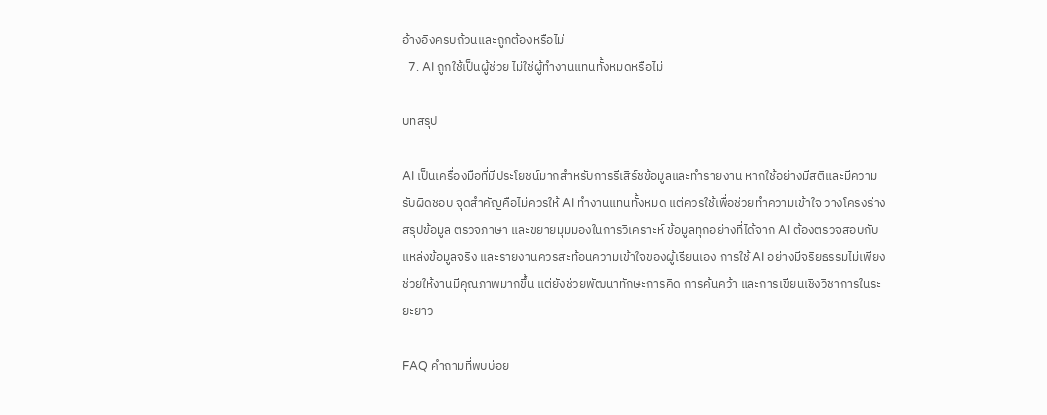อ้างอิงครบถ้วนและถูกต้องหรือไม่
  7. AI ถูกใช้เป็นผู้ช่วย ไม่ใช่ผู้ทำงานแทนทั้งหมดหรือไม่

บทสรุป

AI เป็นเครื่องมือที่มีประโยชน์มากสำหรับการรีเสิร์ชข้อมูลและทำรายงาน หากใช้อย่างมีสติและมีความรับผิดชอบ จุดสำคัญคือไม่ควรให้ AI ทำงานแทนทั้งหมด แต่ควรใช้เพื่อช่วยทำความเข้าใจ วางโครงร่าง สรุปข้อมูล ตรวจภาษา และขยายมุมมองในการวิเคราะห์ ข้อมูลทุกอย่างที่ได้จาก AI ต้องตรวจสอบกับแหล่งข้อมูลจริง และรายงานควรสะท้อนความเข้าใจของผู้เรียนเอง การใช้ AI อย่างมีจริยธรรมไม่เพียงช่วยให้งานมีคุณภาพมากขึ้น แต่ยังช่วยพัฒนาทักษะการคิด การค้นคว้า และการเขียนเชิงวิชาการในระยะยาว

FAQ คำถามที่พบบ่อย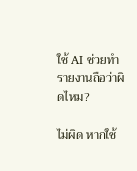ใช้ AI ช่วยทำรายงานถือว่าผิดไหม?

ไม่ผิด หากใช้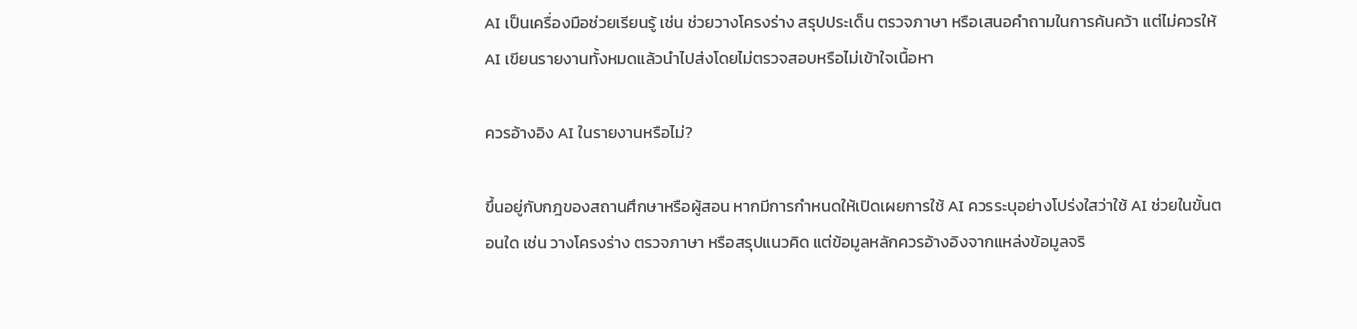AI เป็นเครื่องมือช่วยเรียนรู้ เช่น ช่วยวางโครงร่าง สรุปประเด็น ตรวจภาษา หรือเสนอคำถามในการค้นคว้า แต่ไม่ควรให้ AI เขียนรายงานทั้งหมดแล้วนำไปส่งโดยไม่ตรวจสอบหรือไม่เข้าใจเนื้อหา

ควรอ้างอิง AI ในรายงานหรือไม่?

ขึ้นอยู่กับกฎของสถานศึกษาหรือผู้สอน หากมีการกำหนดให้เปิดเผยการใช้ AI ควรระบุอย่างโปร่งใสว่าใช้ AI ช่วยในขั้นตอนใด เช่น วางโครงร่าง ตรวจภาษา หรือสรุปแนวคิด แต่ข้อมูลหลักควรอ้างอิงจากแหล่งข้อมูลจริ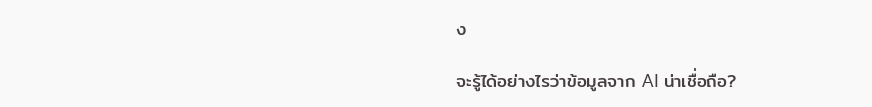ง

จะรู้ได้อย่างไรว่าข้อมูลจาก AI น่าเชื่อถือ?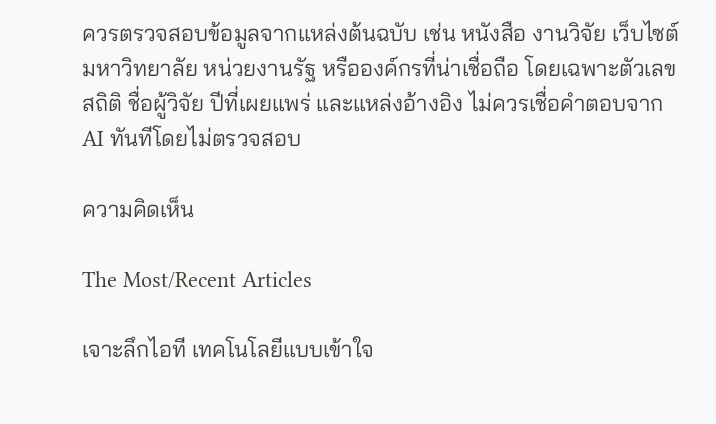ควรตรวจสอบข้อมูลจากแหล่งต้นฉบับ เช่น หนังสือ งานวิจัย เว็บไซต์มหาวิทยาลัย หน่วยงานรัฐ หรือองค์กรที่น่าเชื่อถือ โดยเฉพาะตัวเลข สถิติ ชื่อผู้วิจัย ปีที่เผยแพร่ และแหล่งอ้างอิง ไม่ควรเชื่อคำตอบจาก AI ทันทีโดยไม่ตรวจสอบ

ความคิดเห็น

The Most/Recent Articles

เจาะลึกไอที เทคโนโลยีแบบเข้าใจ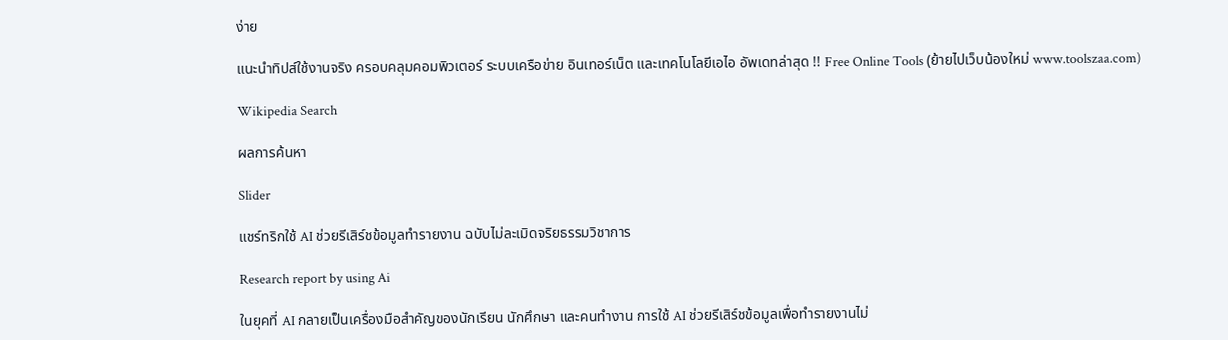ง่าย

แนะนำทิปส์ใช้งานจริง ครอบคลุมคอมพิวเตอร์ ระบบเครือข่าย อินเทอร์เน็ต และเทคโนโลยีเอไอ อัพเดทล่าสุด !! Free Online Tools (ย้ายไปเว็บน้องใหม่ www.toolszaa.com)

Wikipedia Search

ผลการค้นหา

Slider

แชร์ทริกใช้ AI ช่วยรีเสิร์ชข้อมูลทำรายงาน ฉบับไม่ละเมิดจริยธรรมวิชาการ

Research report by using Ai

ในยุคที่ AI กลายเป็นเครื่องมือสำคัญของนักเรียน นักศึกษา และคนทำงาน การใช้ AI ช่วยรีเสิร์ชข้อมูลเพื่อทำรายงานไม่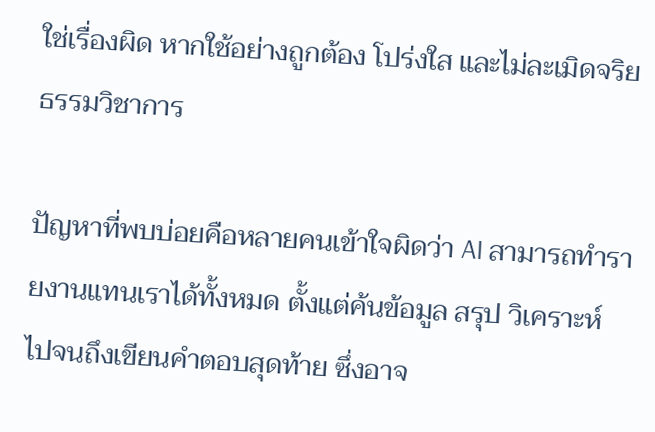ใช่เรื่องผิด หากใช้อย่างถูกต้อง โปร่งใส และไม่ละเมิดจริยธรรมวิชาการ

ปัญหาที่พบบ่อยคือหลายคนเข้าใจผิดว่า AI สามารถทำรายงานแทนเราได้ทั้งหมด ตั้งแต่ค้นข้อมูล สรุป วิเคราะห์ ไปจนถึงเขียนคำตอบสุดท้าย ซึ่งอาจ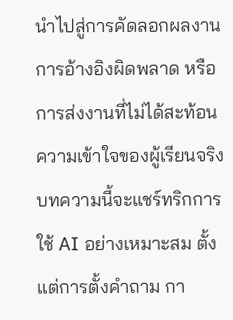นำไปสู่การคัดลอกผลงาน การอ้างอิงผิดพลาด หรือการส่งงานที่ไม่ได้สะท้อนความเข้าใจของผู้เรียนจริง บทความนี้จะแชร์ทริกการใช้ AI อย่างเหมาะสม ตั้งแต่การตั้งคำถาม กา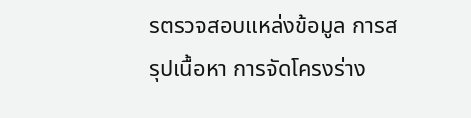รตรวจสอบแหล่งข้อมูล การสรุปเนื้อหา การจัดโครงร่าง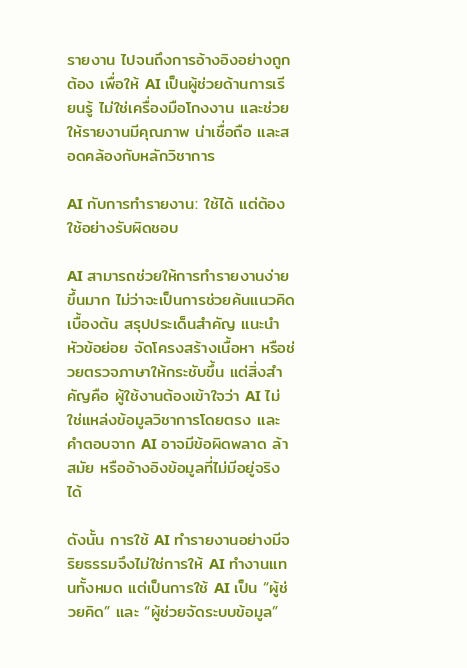รายงาน ไปจนถึงการอ้างอิงอย่างถูกต้อง เพื่อให้ AI เป็นผู้ช่วยด้านการเรียนรู้ ไม่ใช่เครื่องมือโกงงาน และช่วยให้รายงานมีคุณภาพ น่าเชื่อถือ และสอดคล้องกับหลักวิชาการ

AI กับการทำรายงาน: ใช้ได้ แต่ต้องใช้อย่างรับผิดชอบ

AI สามารถช่วยให้การทำรายงานง่ายขึ้นมาก ไม่ว่าจะเป็นการช่วยค้นแนวคิดเบื้องต้น สรุปประเด็นสำคัญ แนะนำหัวข้อย่อย จัดโครงสร้างเนื้อหา หรือช่วยตรวจภาษาให้กระชับขึ้น แต่สิ่งสำคัญคือ ผู้ใช้งานต้องเข้าใจว่า AI ไม่ใช่แหล่งข้อมูลวิชาการโดยตรง และคำตอบจาก AI อาจมีข้อผิดพลาด ล้าสมัย หรืออ้างอิงข้อมูลที่ไม่มีอยู่จริงได้

ดังนั้น การใช้ AI ทำรายงานอย่างมีจริยธรรมจึงไม่ใช่การให้ AI ทำงานแทนทั้งหมด แต่เป็นการใช้ AI เป็น “ผู้ช่วยคิด” และ “ผู้ช่วยจัดระบบข้อมูล”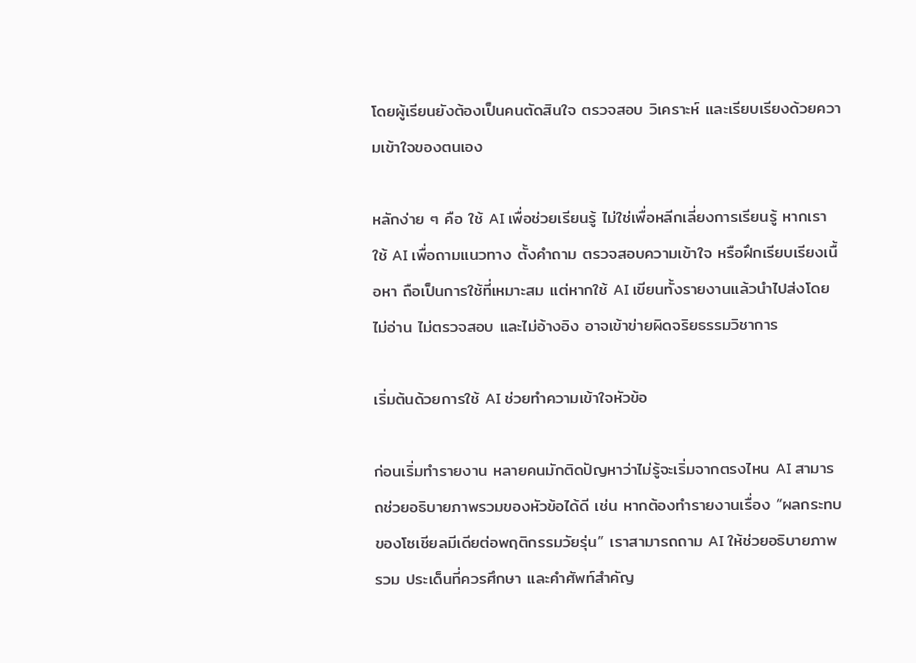โดยผู้เรียนยังต้องเป็นคนตัดสินใจ ตรวจสอบ วิเคราะห์ และเรียบเรียงด้วยความเข้าใจของตนเอง

หลักง่าย ๆ คือ ใช้ AI เพื่อช่วยเรียนรู้ ไม่ใช่เพื่อหลีกเลี่ยงการเรียนรู้ หากเราใช้ AI เพื่อถามแนวทาง ตั้งคำถาม ตรวจสอบความเข้าใจ หรือฝึกเรียบเรียงเนื้อหา ถือเป็นการใช้ที่เหมาะสม แต่หากใช้ AI เขียนทั้งรายงานแล้วนำไปส่งโดยไม่อ่าน ไม่ตรวจสอบ และไม่อ้างอิง อาจเข้าข่ายผิดจริยธรรมวิชาการ

เริ่มต้นด้วยการใช้ AI ช่วยทำความเข้าใจหัวข้อ

ก่อนเริ่มทำรายงาน หลายคนมักติดปัญหาว่าไม่รู้จะเริ่มจากตรงไหน AI สามารถช่วยอธิบายภาพรวมของหัวข้อได้ดี เช่น หากต้องทำรายงานเรื่อง “ผลกระทบของโซเชียลมีเดียต่อพฤติกรรมวัยรุ่น” เราสามารถถาม AI ให้ช่วยอธิบายภาพรวม ประเด็นที่ควรศึกษา และคำศัพท์สำคัญ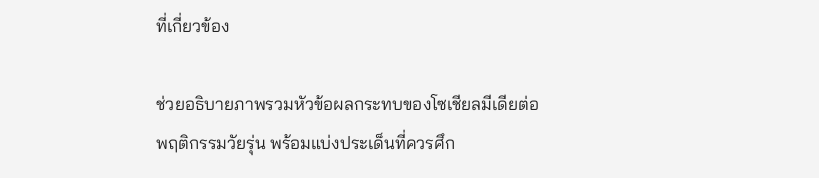ที่เกี่ยวข้อง

ช่วยอธิบายภาพรวมหัวข้อผลกระทบของโซเชียลมีเดียต่อพฤติกรรมวัยรุ่น พร้อมแบ่งประเด็นที่ควรศึก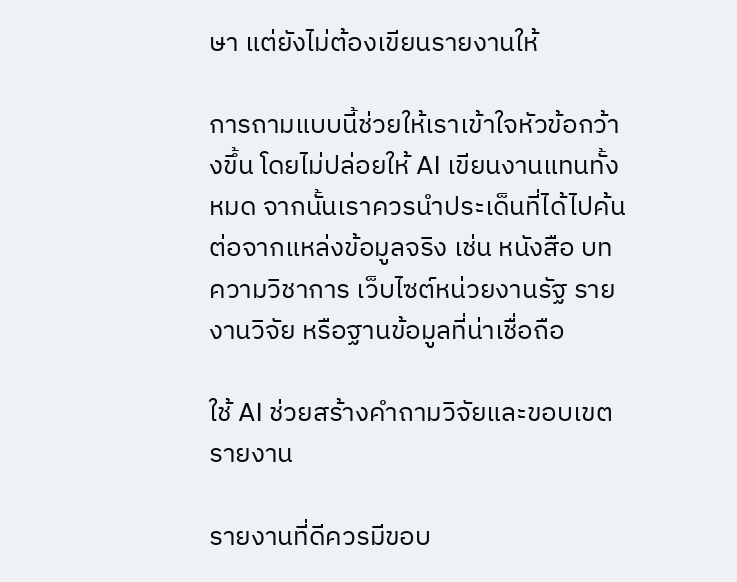ษา แต่ยังไม่ต้องเขียนรายงานให้

การถามแบบนี้ช่วยให้เราเข้าใจหัวข้อกว้างขึ้น โดยไม่ปล่อยให้ AI เขียนงานแทนทั้งหมด จากนั้นเราควรนำประเด็นที่ได้ไปค้นต่อจากแหล่งข้อมูลจริง เช่น หนังสือ บทความวิชาการ เว็บไซต์หน่วยงานรัฐ รายงานวิจัย หรือฐานข้อมูลที่น่าเชื่อถือ

ใช้ AI ช่วยสร้างคำถามวิจัยและขอบเขตรายงาน

รายงานที่ดีควรมีขอบ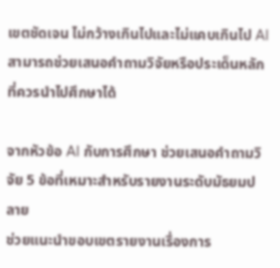เขตชัดเจน ไม่กว้างเกินไปและไม่แคบเกินไป AI สามารถช่วยเสนอคำถามวิจัยหรือประเด็นหลักที่ควรนำไปศึกษาได้

จากหัวข้อ AI กับการศึกษา ช่วยเสนอคำถามวิจัย 5 ข้อที่เหมาะสำหรับรายงานระดับมัธยมปลาย
ช่วยแนะนำขอบเขตรายงานเรื่องการ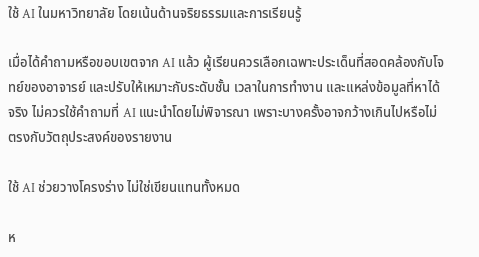ใช้ AI ในมหาวิทยาลัย โดยเน้นด้านจริยธรรมและการเรียนรู้

เมื่อได้คำถามหรือขอบเขตจาก AI แล้ว ผู้เรียนควรเลือกเฉพาะประเด็นที่สอดคล้องกับโจทย์ของอาจารย์ และปรับให้เหมาะกับระดับชั้น เวลาในการทำงาน และแหล่งข้อมูลที่หาได้จริง ไม่ควรใช้คำถามที่ AI แนะนำโดยไม่พิจารณา เพราะบางครั้งอาจกว้างเกินไปหรือไม่ตรงกับวัตถุประสงค์ของรายงาน

ใช้ AI ช่วยวางโครงร่าง ไม่ใช่เขียนแทนทั้งหมด

ห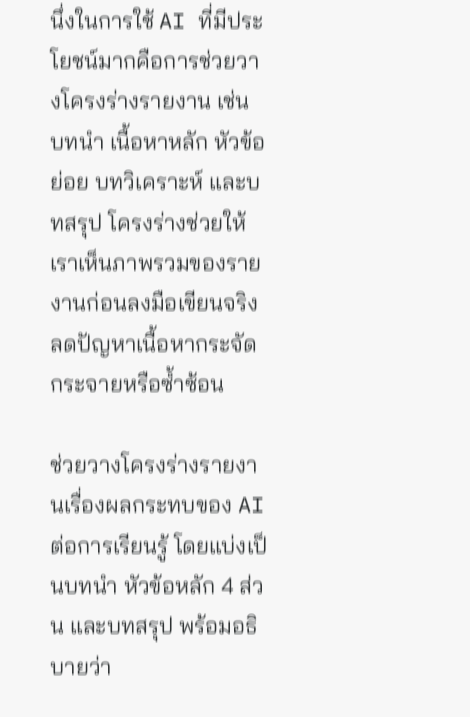นึ่งในการใช้ AI ที่มีประโยชน์มากคือการช่วยวางโครงร่างรายงาน เช่น บทนำ เนื้อหาหลัก หัวข้อย่อย บทวิเคราะห์ และบทสรุป โครงร่างช่วยให้เราเห็นภาพรวมของรายงานก่อนลงมือเขียนจริง ลดปัญหาเนื้อหากระจัดกระจายหรือซ้ำซ้อน

ช่วยวางโครงร่างรายงานเรื่องผลกระทบของ AI ต่อการเรียนรู้ โดยแบ่งเป็นบทนำ หัวข้อหลัก 4 ส่วน และบทสรุป พร้อมอธิบายว่า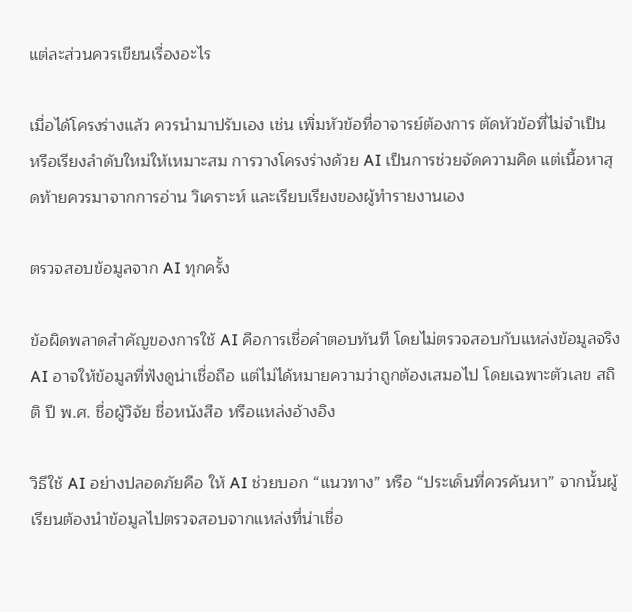แต่ละส่วนควรเขียนเรื่องอะไร

เมื่อได้โครงร่างแล้ว ควรนำมาปรับเอง เช่น เพิ่มหัวข้อที่อาจารย์ต้องการ ตัดหัวข้อที่ไม่จำเป็น หรือเรียงลำดับใหม่ให้เหมาะสม การวางโครงร่างด้วย AI เป็นการช่วยจัดความคิด แต่เนื้อหาสุดท้ายควรมาจากการอ่าน วิเคราะห์ และเรียบเรียงของผู้ทำรายงานเอง

ตรวจสอบข้อมูลจาก AI ทุกครั้ง

ข้อผิดพลาดสำคัญของการใช้ AI คือการเชื่อคำตอบทันที โดยไม่ตรวจสอบกับแหล่งข้อมูลจริง AI อาจให้ข้อมูลที่ฟังดูน่าเชื่อถือ แต่ไม่ได้หมายความว่าถูกต้องเสมอไป โดยเฉพาะตัวเลข สถิติ ปี พ.ศ. ชื่อผู้วิจัย ชื่อหนังสือ หรือแหล่งอ้างอิง

วิธีใช้ AI อย่างปลอดภัยคือ ให้ AI ช่วยบอก “แนวทาง” หรือ “ประเด็นที่ควรค้นหา” จากนั้นผู้เรียนต้องนำข้อมูลไปตรวจสอบจากแหล่งที่น่าเชื่อ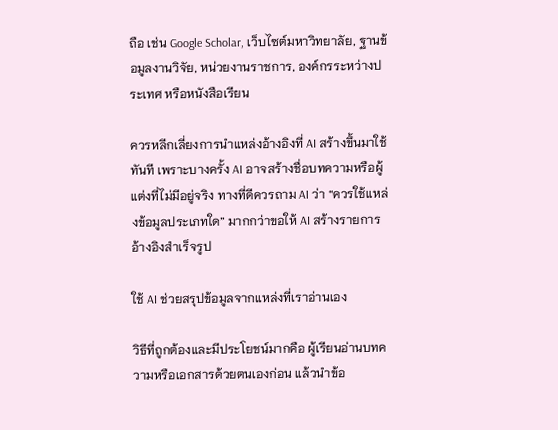ถือ เช่น Google Scholar, เว็บไซต์มหาวิทยาลัย, ฐานข้อมูลงานวิจัย, หน่วยงานราชการ, องค์กรระหว่างประเทศ หรือหนังสือเรียน

ควรหลีกเลี่ยงการนำแหล่งอ้างอิงที่ AI สร้างขึ้นมาใช้ทันที เพราะบางครั้ง AI อาจสร้างชื่อบทความหรือผู้แต่งที่ไม่มีอยู่จริง ทางที่ดีควรถาม AI ว่า “ควรใช้แหล่งข้อมูลประเภทใด” มากกว่าขอให้ AI สร้างรายการอ้างอิงสำเร็จรูป

ใช้ AI ช่วยสรุปข้อมูลจากแหล่งที่เราอ่านเอง

วิธีที่ถูกต้องและมีประโยชน์มากคือ ผู้เรียนอ่านบทความหรือเอกสารด้วยตนเองก่อน แล้วนำข้อ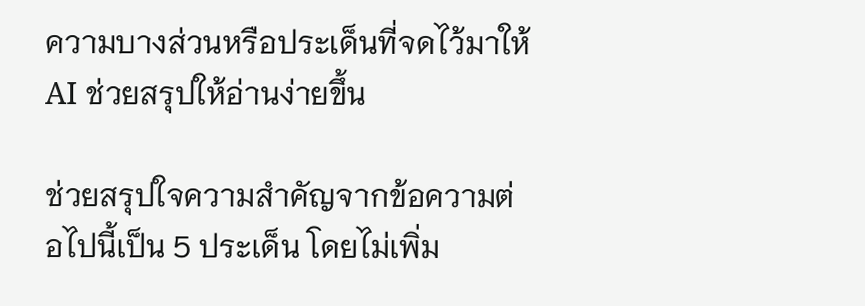ความบางส่วนหรือประเด็นที่จดไว้มาให้ AI ช่วยสรุปให้อ่านง่ายขึ้น

ช่วยสรุปใจความสำคัญจากข้อความต่อไปนี้เป็น 5 ประเด็น โดยไม่เพิ่ม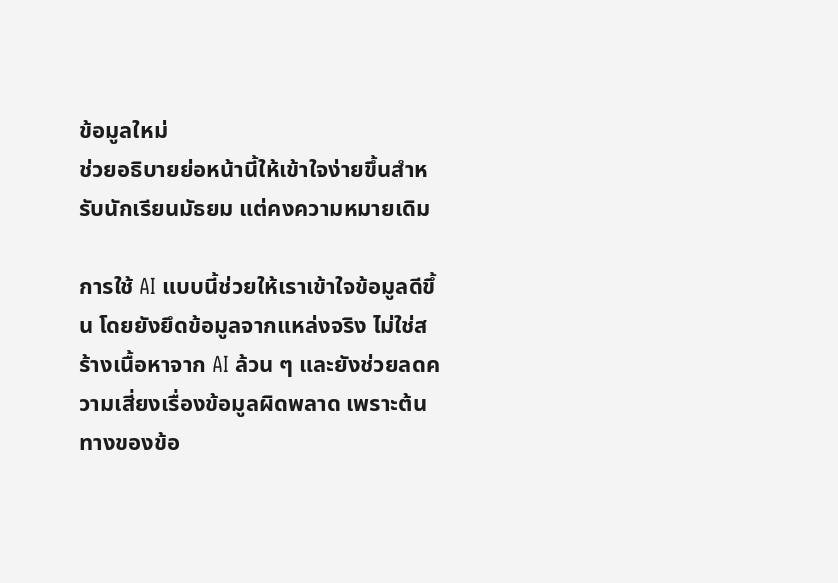ข้อมูลใหม่
ช่วยอธิบายย่อหน้านี้ให้เข้าใจง่ายขึ้นสำหรับนักเรียนมัธยม แต่คงความหมายเดิม

การใช้ AI แบบนี้ช่วยให้เราเข้าใจข้อมูลดีขึ้น โดยยังยึดข้อมูลจากแหล่งจริง ไม่ใช่สร้างเนื้อหาจาก AI ล้วน ๆ และยังช่วยลดความเสี่ยงเรื่องข้อมูลผิดพลาด เพราะต้นทางของข้อ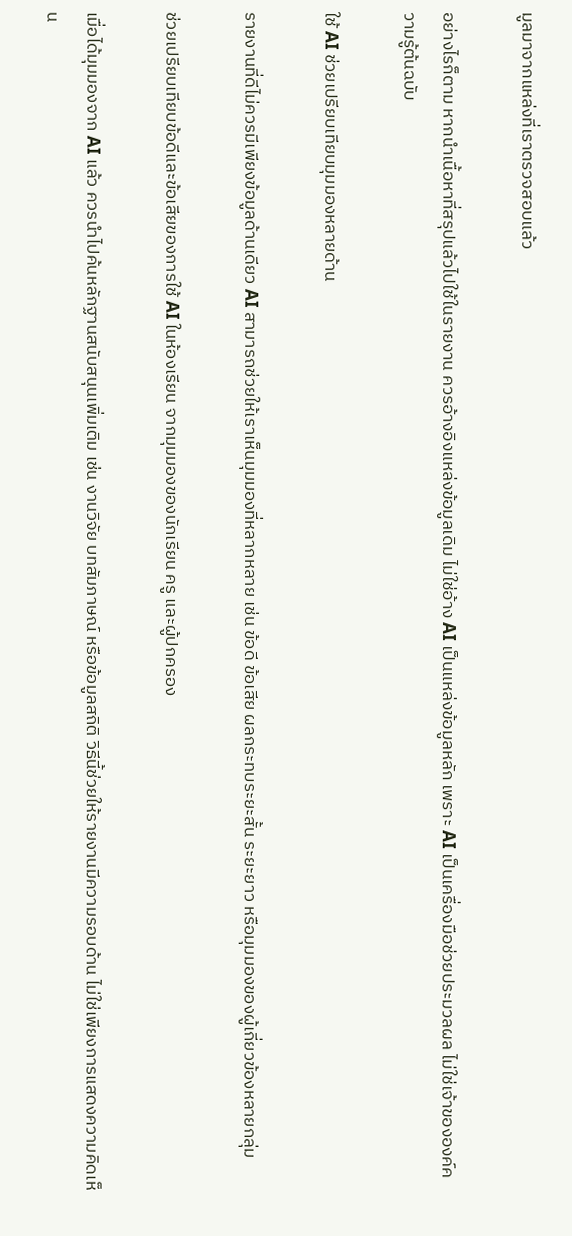มูลมาจากแหล่งที่เราตรวจสอบแล้ว

อย่างไรก็ตาม หากนำเนื้อหาที่สรุปแล้วไปใช้ในรายงาน ควรอ้างอิงแหล่งข้อมูลเดิม ไม่ใช่อ้าง AI เป็นแหล่งข้อมูลหลัก เพราะ AI เป็นเครื่องมือช่วยประมวลผล ไม่ใช่เจ้าขององค์ความรู้ต้นฉบับ

ใช้ AI ช่วยเปรียบเทียบมุมมองหลายด้าน

รายงานที่ดีไม่ควรมีเพียงข้อมูลด้านเดียว AI สามารถช่วยให้เราเห็นมุมมองที่หลากหลาย เช่น ข้อดี ข้อเสีย ผลกระทบระยะสั้น ระยะยาว หรือมุมมองของผู้เกี่ยวข้องหลายกลุ่ม

ช่วยเปรียบเทียบข้อดีและข้อเสียของการใช้ AI ในห้องเรียน จากมุมมองของนักเรียน ครู และผู้ปกครอง

เมื่อได้มุมมองจาก AI แล้ว ควรนำไปค้นหลักฐานสนับสนุนเพิ่มเติม เช่น งานวิจัย บทสัมภาษณ์ หรือข้อมูลสถิติ วิธีนี้ช่วยให้รายงานมีความรอบด้าน ไม่ใช่เพียงการแสดงความคิดเห็น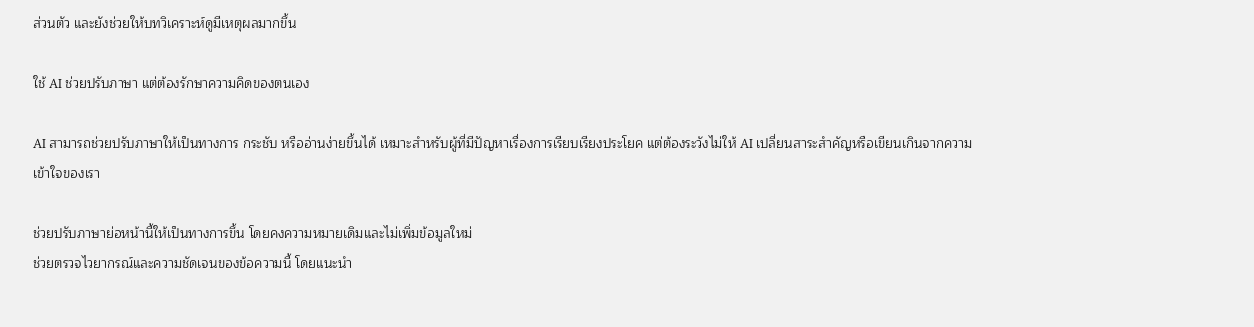ส่วนตัว และยังช่วยให้บทวิเคราะห์ดูมีเหตุผลมากขึ้น

ใช้ AI ช่วยปรับภาษา แต่ต้องรักษาความคิดของตนเอง

AI สามารถช่วยปรับภาษาให้เป็นทางการ กระชับ หรืออ่านง่ายขึ้นได้ เหมาะสำหรับผู้ที่มีปัญหาเรื่องการเรียบเรียงประโยค แต่ต้องระวังไม่ให้ AI เปลี่ยนสาระสำคัญหรือเขียนเกินจากความเข้าใจของเรา

ช่วยปรับภาษาย่อหน้านี้ให้เป็นทางการขึ้น โดยคงความหมายเดิมและไม่เพิ่มข้อมูลใหม่
ช่วยตรวจไวยากรณ์และความชัดเจนของข้อความนี้ โดยแนะนำ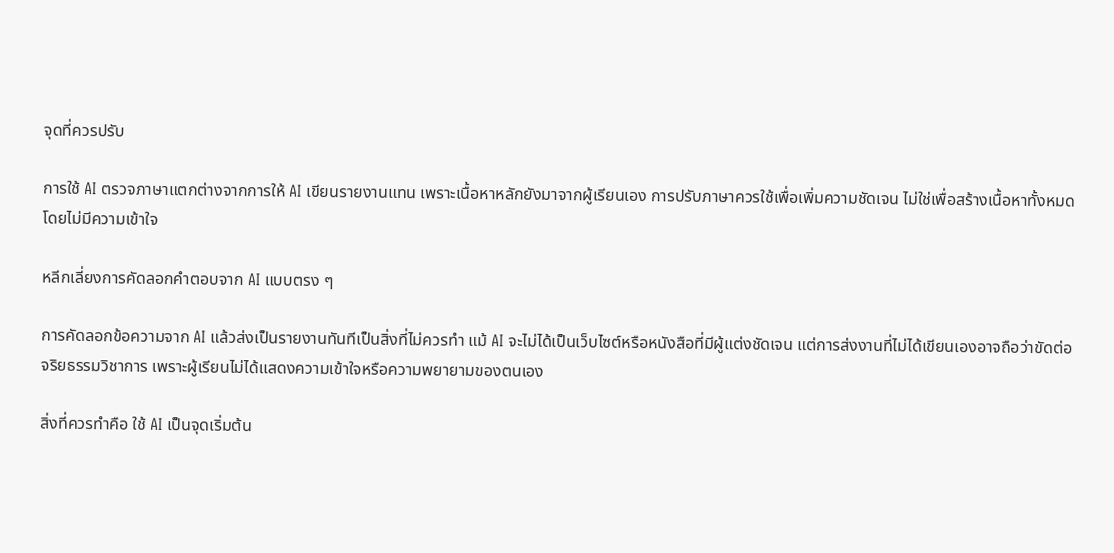จุดที่ควรปรับ

การใช้ AI ตรวจภาษาแตกต่างจากการให้ AI เขียนรายงานแทน เพราะเนื้อหาหลักยังมาจากผู้เรียนเอง การปรับภาษาควรใช้เพื่อเพิ่มความชัดเจน ไม่ใช่เพื่อสร้างเนื้อหาทั้งหมดโดยไม่มีความเข้าใจ

หลีกเลี่ยงการคัดลอกคำตอบจาก AI แบบตรง ๆ

การคัดลอกข้อความจาก AI แล้วส่งเป็นรายงานทันทีเป็นสิ่งที่ไม่ควรทำ แม้ AI จะไม่ได้เป็นเว็บไซต์หรือหนังสือที่มีผู้แต่งชัดเจน แต่การส่งงานที่ไม่ได้เขียนเองอาจถือว่าขัดต่อจริยธรรมวิชาการ เพราะผู้เรียนไม่ได้แสดงความเข้าใจหรือความพยายามของตนเอง

สิ่งที่ควรทำคือ ใช้ AI เป็นจุดเริ่มต้น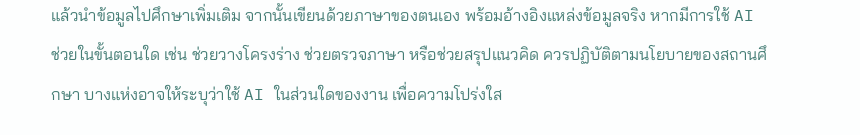แล้วนำข้อมูลไปศึกษาเพิ่มเติม จากนั้นเขียนด้วยภาษาของตนเอง พร้อมอ้างอิงแหล่งข้อมูลจริง หากมีการใช้ AI ช่วยในขั้นตอนใด เช่น ช่วยวางโครงร่าง ช่วยตรวจภาษา หรือช่วยสรุปแนวคิด ควรปฏิบัติตามนโยบายของสถานศึกษา บางแห่งอาจให้ระบุว่าใช้ AI ในส่วนใดของงาน เพื่อความโปร่งใส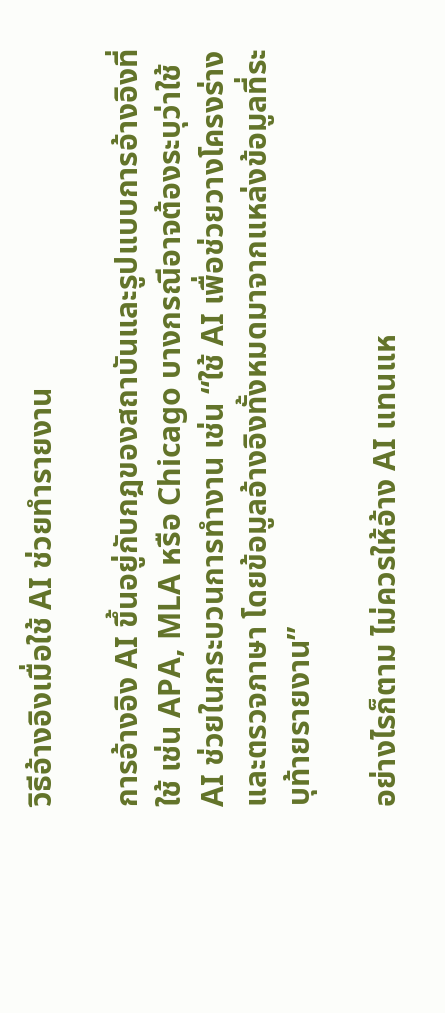วิธีอ้างอิงเมื่อใช้ AI ช่วยทำรายงาน

การอ้างอิง AI ขึ้นอยู่กับกฎของสถาบันและรูปแบบการอ้างอิงที่ใช้ เช่น APA, MLA หรือ Chicago บางกรณีอาจต้องระบุว่าใช้ AI ช่วยในกระบวนการทำงาน เช่น “ใช้ AI เพื่อช่วยวางโครงร่างและตรวจภาษา โดยข้อมูลอ้างอิงทั้งหมดมาจากแหล่งข้อมูลที่ระบุท้ายรายงาน”

อย่างไรก็ตาม ไม่ควรให้อ้าง AI แทนแห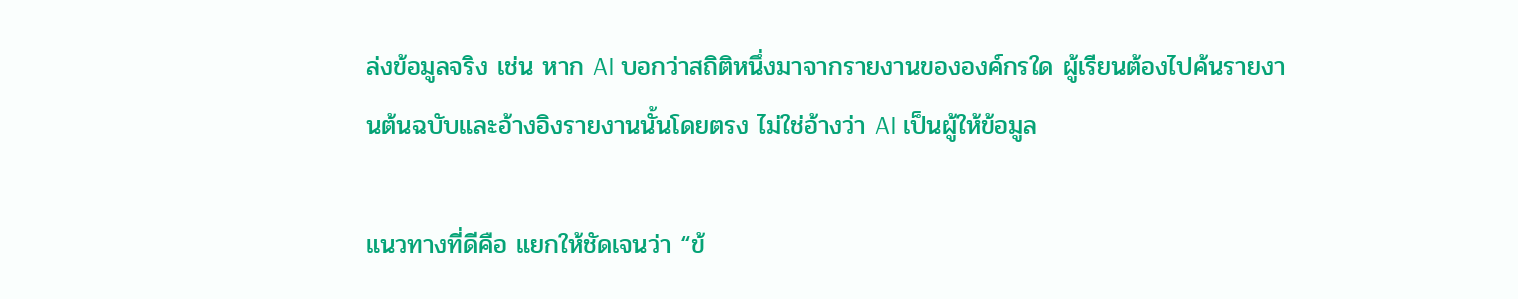ล่งข้อมูลจริง เช่น หาก AI บอกว่าสถิติหนึ่งมาจากรายงานขององค์กรใด ผู้เรียนต้องไปค้นรายงานต้นฉบับและอ้างอิงรายงานนั้นโดยตรง ไม่ใช่อ้างว่า AI เป็นผู้ให้ข้อมูล

แนวทางที่ดีคือ แยกให้ชัดเจนว่า “ข้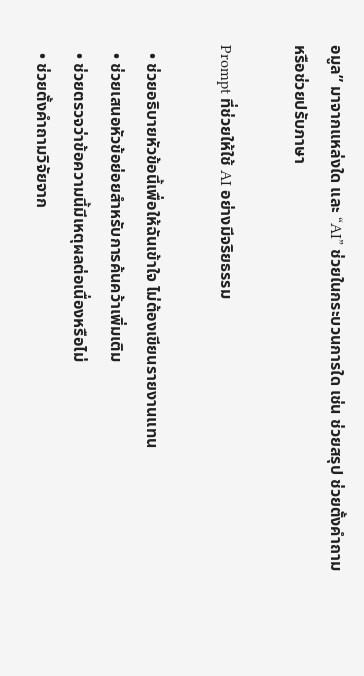อมูล” มาจากแหล่งใด และ “AI” ช่วยในกระบวนการใด เช่น ช่วยสรุป ช่วยตั้งคำถาม หรือช่วยปรับภาษา

Prompt ที่ช่วยให้ใช้ AI อย่างมีจริยธรรม

  • ช่วยอธิบายหัวข้อนี้เพื่อให้ฉันเข้าใจ ไม่ต้องเขียนรายงานแทน
  • ช่วยเสนอหัวข้อย่อยสำหรับการค้นคว้าเพิ่มเติม
  • ช่วยตรวจว่าข้อความนี้มีเหตุผลต่อเนื่องหรือไม่
  • ช่วยตั้งคำถามวิจัยจาก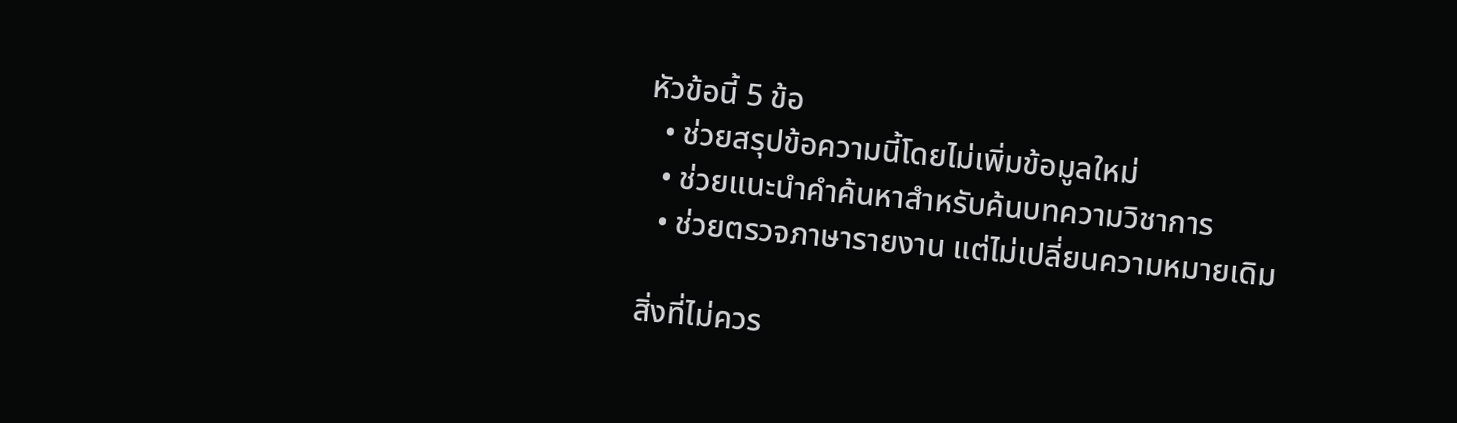หัวข้อนี้ 5 ข้อ
  • ช่วยสรุปข้อความนี้โดยไม่เพิ่มข้อมูลใหม่
  • ช่วยแนะนำคำค้นหาสำหรับค้นบทความวิชาการ
  • ช่วยตรวจภาษารายงาน แต่ไม่เปลี่ยนความหมายเดิม

สิ่งที่ไม่ควร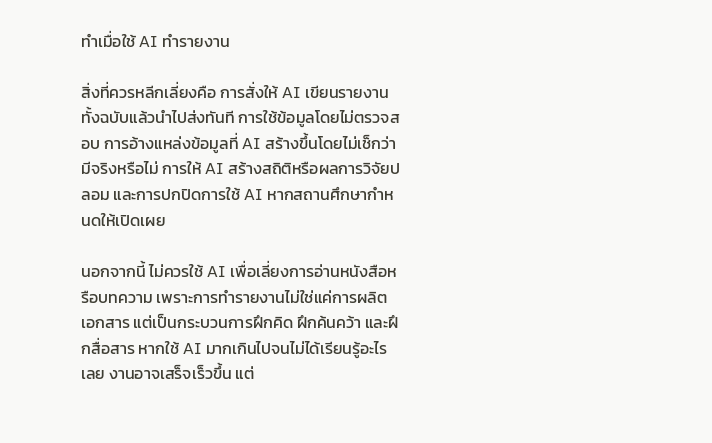ทำเมื่อใช้ AI ทำรายงาน

สิ่งที่ควรหลีกเลี่ยงคือ การสั่งให้ AI เขียนรายงานทั้งฉบับแล้วนำไปส่งทันที การใช้ข้อมูลโดยไม่ตรวจสอบ การอ้างแหล่งข้อมูลที่ AI สร้างขึ้นโดยไม่เช็กว่ามีจริงหรือไม่ การให้ AI สร้างสถิติหรือผลการวิจัยปลอม และการปกปิดการใช้ AI หากสถานศึกษากำหนดให้เปิดเผย

นอกจากนี้ ไม่ควรใช้ AI เพื่อเลี่ยงการอ่านหนังสือหรือบทความ เพราะการทำรายงานไม่ใช่แค่การผลิตเอกสาร แต่เป็นกระบวนการฝึกคิด ฝึกค้นคว้า และฝึกสื่อสาร หากใช้ AI มากเกินไปจนไม่ได้เรียนรู้อะไรเลย งานอาจเสร็จเร็วขึ้น แต่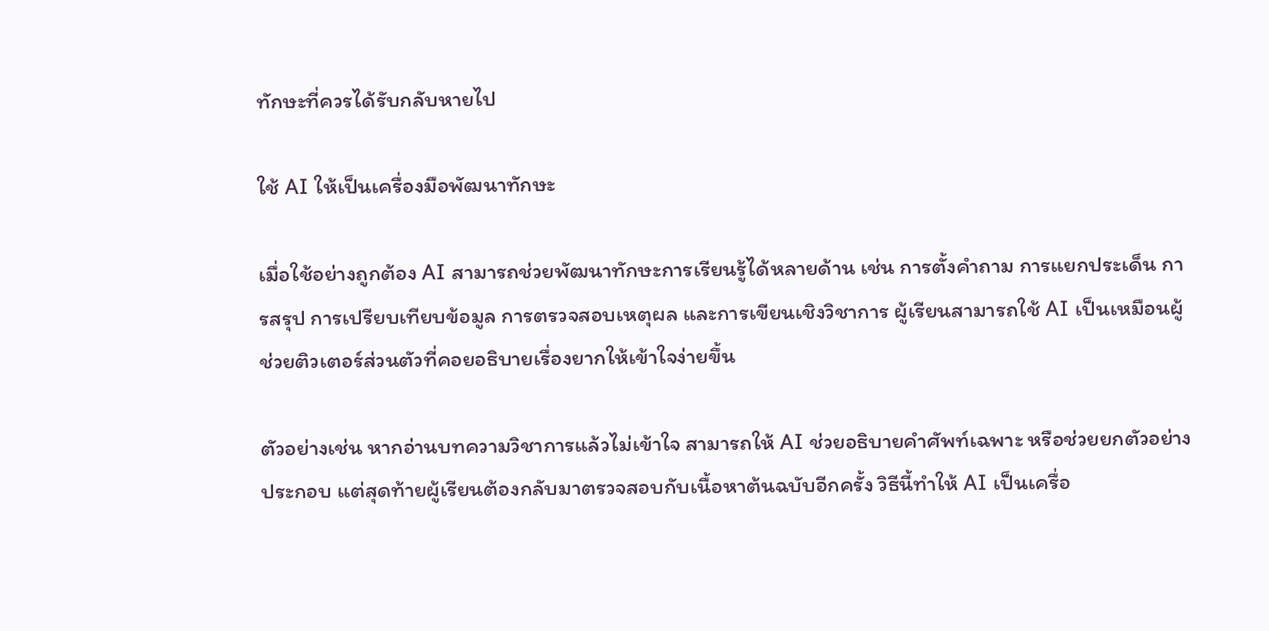ทักษะที่ควรได้รับกลับหายไป

ใช้ AI ให้เป็นเครื่องมือพัฒนาทักษะ

เมื่อใช้อย่างถูกต้อง AI สามารถช่วยพัฒนาทักษะการเรียนรู้ได้หลายด้าน เช่น การตั้งคำถาม การแยกประเด็น การสรุป การเปรียบเทียบข้อมูล การตรวจสอบเหตุผล และการเขียนเชิงวิชาการ ผู้เรียนสามารถใช้ AI เป็นเหมือนผู้ช่วยติวเตอร์ส่วนตัวที่คอยอธิบายเรื่องยากให้เข้าใจง่ายขึ้น

ตัวอย่างเช่น หากอ่านบทความวิชาการแล้วไม่เข้าใจ สามารถให้ AI ช่วยอธิบายคำศัพท์เฉพาะ หรือช่วยยกตัวอย่างประกอบ แต่สุดท้ายผู้เรียนต้องกลับมาตรวจสอบกับเนื้อหาต้นฉบับอีกครั้ง วิธีนี้ทำให้ AI เป็นเครื่อ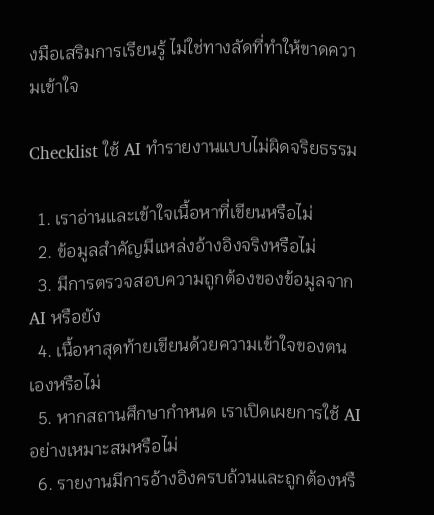งมือเสริมการเรียนรู้ ไม่ใช่ทางลัดที่ทำให้ขาดความเข้าใจ

Checklist ใช้ AI ทำรายงานแบบไม่ผิดจริยธรรม

  1. เราอ่านและเข้าใจเนื้อหาที่เขียนหรือไม่
  2. ข้อมูลสำคัญมีแหล่งอ้างอิงจริงหรือไม่
  3. มีการตรวจสอบความถูกต้องของข้อมูลจาก AI หรือยัง
  4. เนื้อหาสุดท้ายเขียนด้วยความเข้าใจของตนเองหรือไม่
  5. หากสถานศึกษากำหนด เราเปิดเผยการใช้ AI อย่างเหมาะสมหรือไม่
  6. รายงานมีการอ้างอิงครบถ้วนและถูกต้องหรื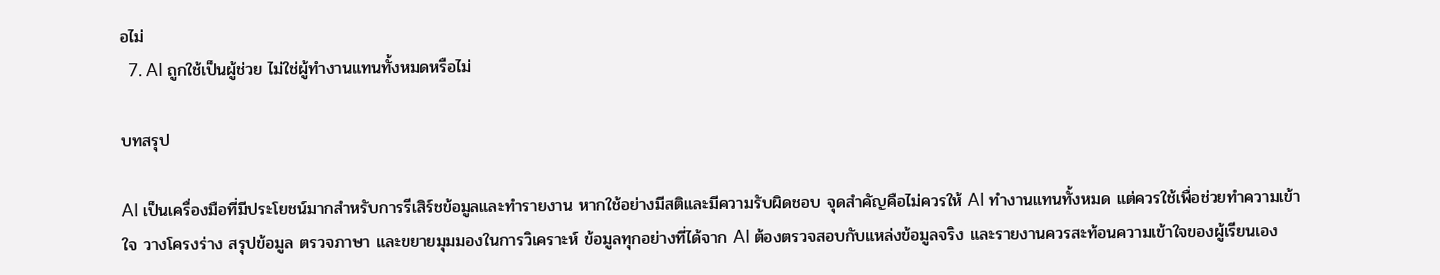อไม่
  7. AI ถูกใช้เป็นผู้ช่วย ไม่ใช่ผู้ทำงานแทนทั้งหมดหรือไม่

บทสรุป

AI เป็นเครื่องมือที่มีประโยชน์มากสำหรับการรีเสิร์ชข้อมูลและทำรายงาน หากใช้อย่างมีสติและมีความรับผิดชอบ จุดสำคัญคือไม่ควรให้ AI ทำงานแทนทั้งหมด แต่ควรใช้เพื่อช่วยทำความเข้าใจ วางโครงร่าง สรุปข้อมูล ตรวจภาษา และขยายมุมมองในการวิเคราะห์ ข้อมูลทุกอย่างที่ได้จาก AI ต้องตรวจสอบกับแหล่งข้อมูลจริง และรายงานควรสะท้อนความเข้าใจของผู้เรียนเอง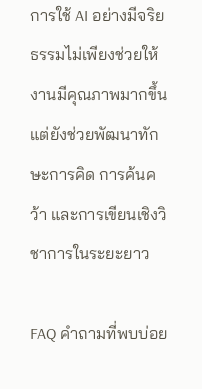การใช้ AI อย่างมีจริยธรรมไม่เพียงช่วยให้งานมีคุณภาพมากขึ้น แต่ยังช่วยพัฒนาทักษะการคิด การค้นคว้า และการเขียนเชิงวิชาการในระยะยาว

FAQ คำถามที่พบบ่อย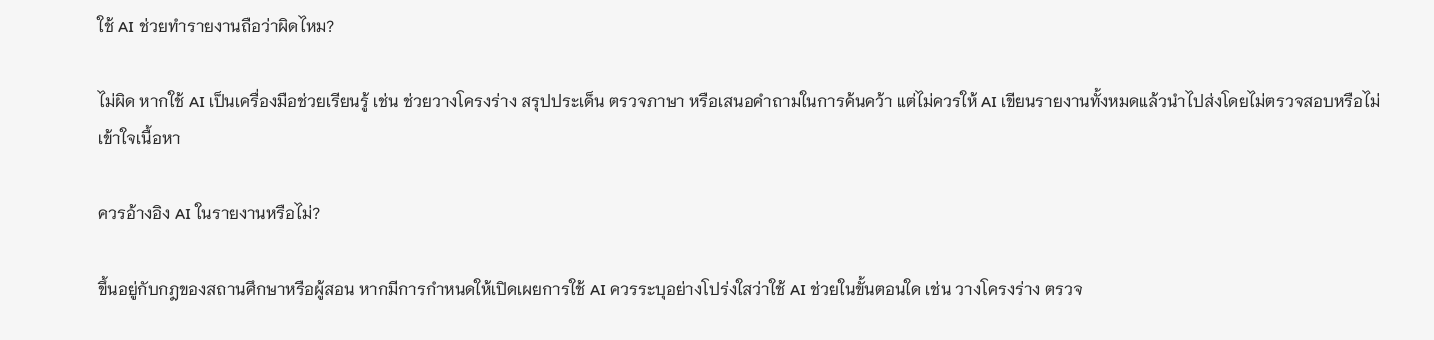ใช้ AI ช่วยทำรายงานถือว่าผิดไหม?

ไม่ผิด หากใช้ AI เป็นเครื่องมือช่วยเรียนรู้ เช่น ช่วยวางโครงร่าง สรุปประเด็น ตรวจภาษา หรือเสนอคำถามในการค้นคว้า แต่ไม่ควรให้ AI เขียนรายงานทั้งหมดแล้วนำไปส่งโดยไม่ตรวจสอบหรือไม่เข้าใจเนื้อหา

ควรอ้างอิง AI ในรายงานหรือไม่?

ขึ้นอยู่กับกฎของสถานศึกษาหรือผู้สอน หากมีการกำหนดให้เปิดเผยการใช้ AI ควรระบุอย่างโปร่งใสว่าใช้ AI ช่วยในขั้นตอนใด เช่น วางโครงร่าง ตรวจ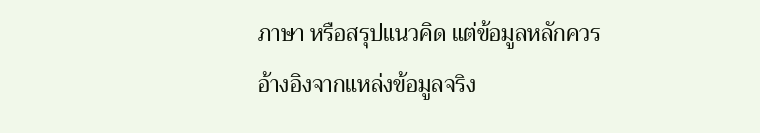ภาษา หรือสรุปแนวคิด แต่ข้อมูลหลักควรอ้างอิงจากแหล่งข้อมูลจริง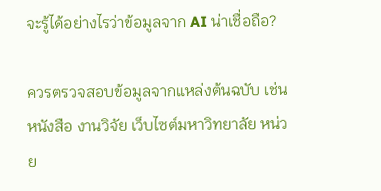จะรู้ได้อย่างไรว่าข้อมูลจาก AI น่าเชื่อถือ?

ควรตรวจสอบข้อมูลจากแหล่งต้นฉบับ เช่น หนังสือ งานวิจัย เว็บไซต์มหาวิทยาลัย หน่วย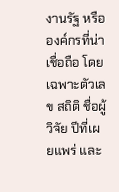งานรัฐ หรือองค์กรที่น่าเชื่อถือ โดยเฉพาะตัวเลข สถิติ ชื่อผู้วิจัย ปีที่เผยแพร่ และ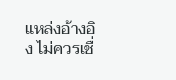แหล่งอ้างอิง ไม่ควรเชื่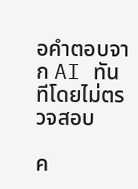อคำตอบจาก AI ทันทีโดยไม่ตรวจสอบ

ค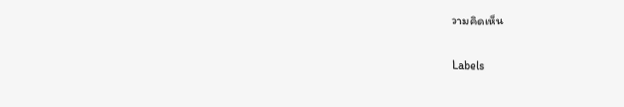วามคิดเห็น

Labels